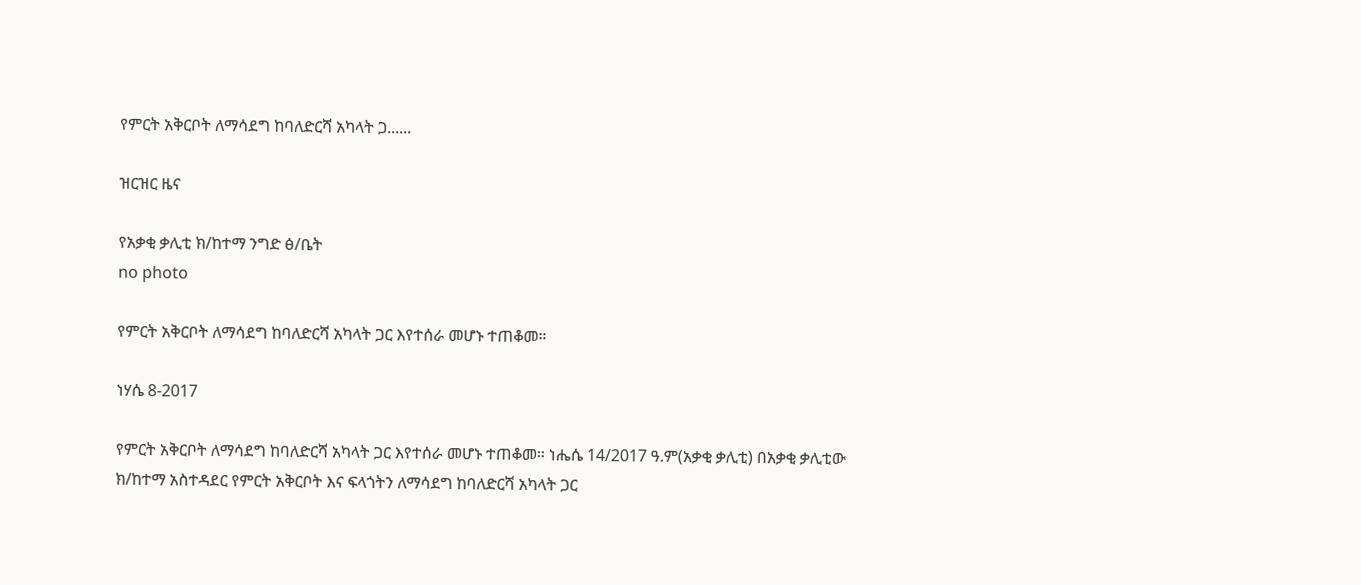የምርት አቅርቦት ለማሳደግ ከባለድርሻ አካላት ጋ......

ዝርዝር ዜና

የአቃቂ ቃሊቲ ክ/ከተማ ንግድ ፅ/ቤት
no photo

የምርት አቅርቦት ለማሳደግ ከባለድርሻ አካላት ጋር እየተሰራ መሆኑ ተጠቆመ።

ነሃሴ 8-2017

የምርት አቅርቦት ለማሳደግ ከባለድርሻ አካላት ጋር እየተሰራ መሆኑ ተጠቆመ። ነሔሴ 14/2017 ዓ.ም(አቃቂ ቃሊቲ) በአቃቂ ቃሊቲው ክ/ከተማ አስተዳደር የምርት አቅርቦት እና ፍላጎትን ለማሳደግ ከባለድርሻ አካላት ጋር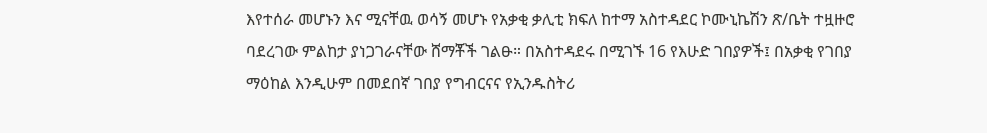እየተሰራ መሆኑን እና ሚናቸዉ ወሳኝ መሆኑ የአቃቂ ቃሊቲ ክፍለ ከተማ አስተዳደር ኮሙኒኬሽን ጽ/ቤት ተዟዙሮ ባደረገው ምልከታ ያነጋገራናቸው ሸማቾች ገልፁ። በአስተዳደሩ በሚገኙ 16 የእሁድ ገበያዎች፤ በአቃቂ የገበያ ማዕከል እንዲሁም በመደበኛ ገበያ የግብርናና የኢንዱስትሪ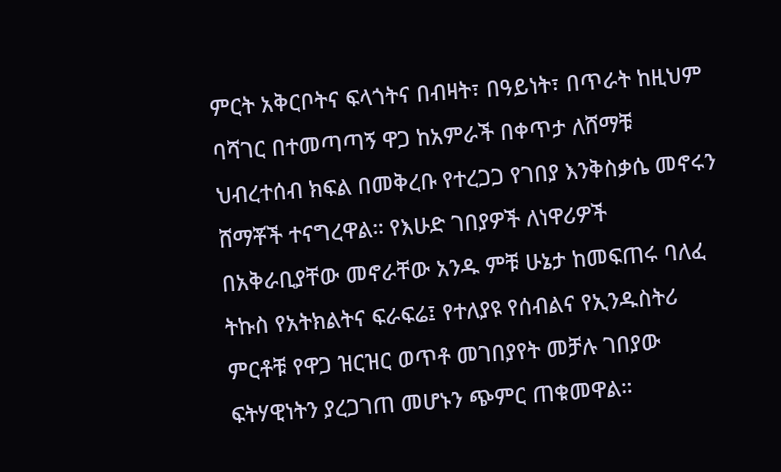ምርት አቅርቦትና ፍላጎትና በብዛት፣ በዓይነት፣ በጥራት ከዚህም ባሻገር በተመጣጣኝ ዋጋ ከአምራች በቀጥታ ለሸማቹ ህብረተሰብ ክፍል በመቅረቡ የተረጋጋ የገበያ እንቅስቃሴ መኖሩን ሸማቾች ተናግረዋል። የእሁድ ገበያዎች ለነዋሪዎች በአቅራቢያቸው መኖራቸው አንዱ ምቹ ሁኔታ ከመፍጠሩ ባለፈ ትኩስ የአትክልትና ፍራፍሬ፤ የተለያዩ የሰብልና የኢንዱስትሪ ምርቶቹ የዋጋ ዝርዝር ወጥቶ መገበያየት መቻሉ ገበያው ፍትሃዊነትን ያረጋገጠ መሆኑን ጭምር ጠቁመዋል።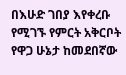በእሁድ ገበያ እየቀረቡ የሚገኙ የምርት አቅርቦት የዋጋ ሁኔታ ከመደበኛው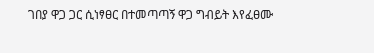ገበያ ዋጋ ጋር ሲነፃፀር በተመጣጣኝ ዋጋ ግብይት እየፈፀሙ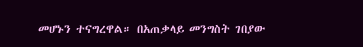መሆኑን ተናግረዋል። በአጠቃላይ መንግስት ገበያው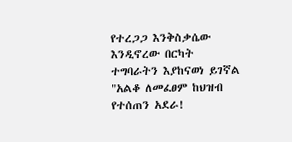የተረጋጋ እንቅስቃሴው እንዲኖረው በርካት ተግባራትን እያከናወነ ይገኛል "አልቆ ለመፈፀም ከህዝብ የተሰጠን አደራ!